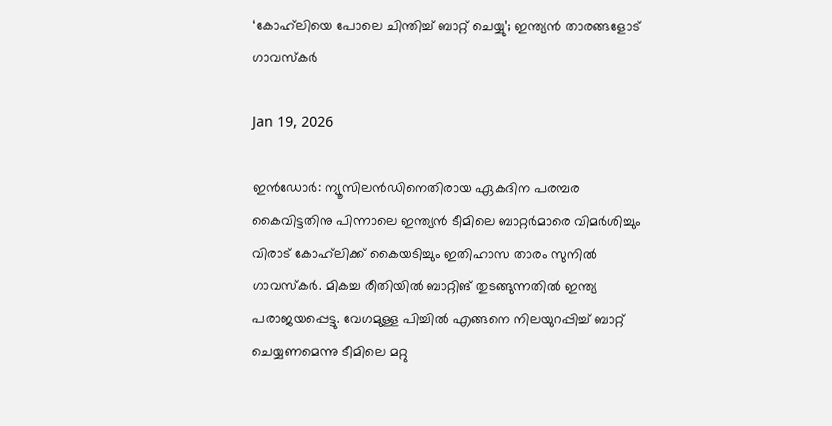‘കോഹ്‍ലിയെ പോലെ ചിന്തിച്ച് ബാറ്റ് ചെയ്യു’; ഇന്ത്യന്‍ താരങ്ങളോട് ഗാവസ്കർ

Jan 19, 2026

ഇന്‍ഡോര്‍: ന്യൂസിലന്‍ഡിനെതിരായ ഏകദിന പരമ്പര കൈവിട്ടതിനു പിന്നാലെ ഇന്ത്യന്‍ ടീമിലെ ബാറ്റര്‍മാരെ വിമര്‍ശിച്ചും വിരാട് കോഹ്‌ലിക്ക് കൈയടിച്ചും ഇതിഹാസ താരം സുനില്‍ ഗാവസ്‌കര്‍. മികച്ച രീതിയില്‍ ബാറ്റിങ് തുടങ്ങുന്നതില്‍ ഇന്ത്യ പരാജയപ്പെട്ടു. വേഗമുള്ള പിച്ചില്‍ എങ്ങനെ നിലയുറപ്പിച്ച് ബാറ്റ് ചെയ്യണമെന്നു ടീമിലെ മറ്റു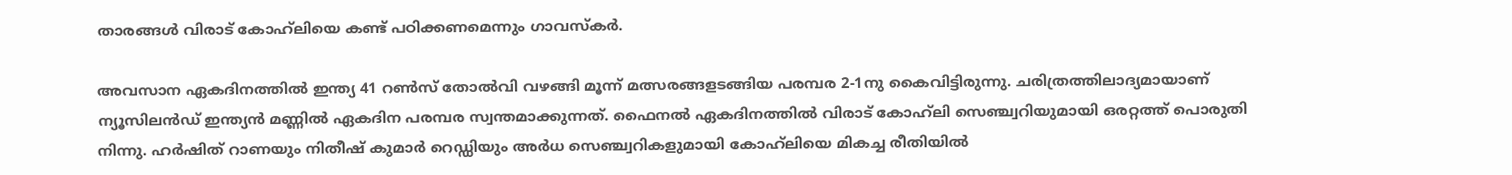താരങ്ങള്‍ വിരാട് കോഹ്‌ലിയെ കണ്ട് പഠിക്കണമെന്നും ഗാവസ്‌കര്‍.

അവസാന ഏകദിനത്തില്‍ ഇന്ത്യ 41 റണ്‍സ് തോല്‍വി വഴങ്ങി മൂന്ന് മത്സരങ്ങളടങ്ങിയ പരമ്പര 2-1നു കൈവിട്ടിരുന്നു. ചരിത്രത്തിലാദ്യമായാണ് ന്യൂസിലന്‍ഡ് ഇന്ത്യന്‍ മണ്ണില്‍ ഏകദിന പരമ്പര സ്വന്തമാക്കുന്നത്. ഫൈനല്‍ ഏകദിനത്തില്‍ വിരാട് കോഹ്‌ലി സെഞ്ച്വറിയുമായി ഒരറ്റത്ത് പൊരുതി നിന്നു. ഹര്‍ഷിത് റാണയും നിതീഷ് കുമാര്‍ റെഡ്ഡിയും അര്‍ധ സെഞ്ച്വറികളുമായി കോഹ്‌ലിയെ മികച്ച രീതിയില്‍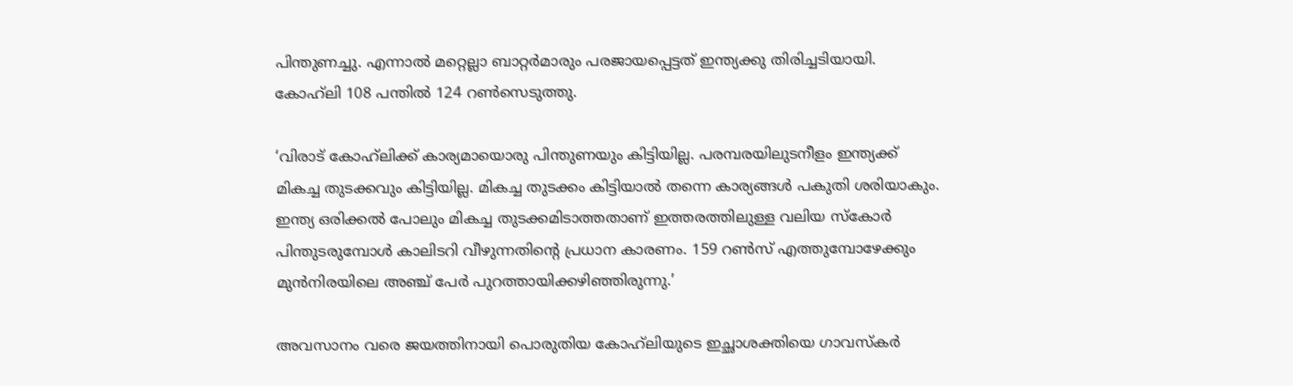പിന്തുണച്ചു. എന്നാല്‍ മറ്റെല്ലാ ബാറ്റര്‍മാരും പരജായപ്പെട്ടത് ഇന്ത്യക്കു തിരിച്ചടിയായി. കോഹ്‌ലി 108 പന്തില്‍ 124 റണ്‍സെടുത്തു.

‘വിരാട് കോഹ്‌ലിക്ക് കാര്യമായൊരു പിന്തുണയും കിട്ടിയില്ല. പരമ്പരയിലുടനീളം ഇന്ത്യക്ക് മികച്ച തുടക്കവും കിട്ടിയില്ല. മികച്ച തുടക്കം കിട്ടിയാല്‍ തന്നെ കാര്യങ്ങള്‍ പകുതി ശരിയാകും. ഇന്ത്യ ഒരിക്കല്‍ പോലും മികച്ച തുടക്കമിടാത്തതാണ് ഇത്തരത്തിലുള്ള വലിയ സ്‌കോര്‍ പിന്തുടരുമ്പോള്‍ കാലിടറി വീഴുന്നതിന്റെ പ്രധാന കാരണം. 159 റണ്‍സ് എത്തുമ്പോഴേക്കും മുന്‍നിരയിലെ അഞ്ച് പേര്‍ പുറത്തായിക്കഴിഞ്ഞിരുന്നു.’

അവസാനം വരെ ജയത്തിനായി പൊരുതിയ കോഹ്‌ലിയുടെ ഇച്ഛാശക്തിയെ ഗാവസ്‌കര്‍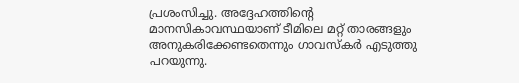പ്രശംസിച്ചു. അദ്ദേഹത്തിന്റെ മാനസികാവസ്ഥയാണ് ടീമിലെ മറ്റ് താരങ്ങളും അനുകരിക്കേണ്ടതെന്നും ഗാവസ്‌കര്‍ എടുത്തു പറയുന്നു.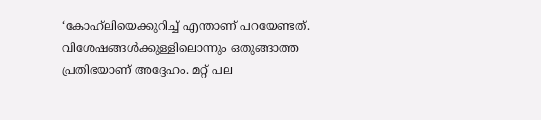‘കോഹ്‌ലിയെക്കുറിച്ച് എന്താണ് പറയേണ്ടത്. വിശേഷങ്ങള്‍ക്കുള്ളിലൊന്നും ഒതുങ്ങാത്ത പ്രതിഭയാണ് അദ്ദേഹം. മറ്റ് പല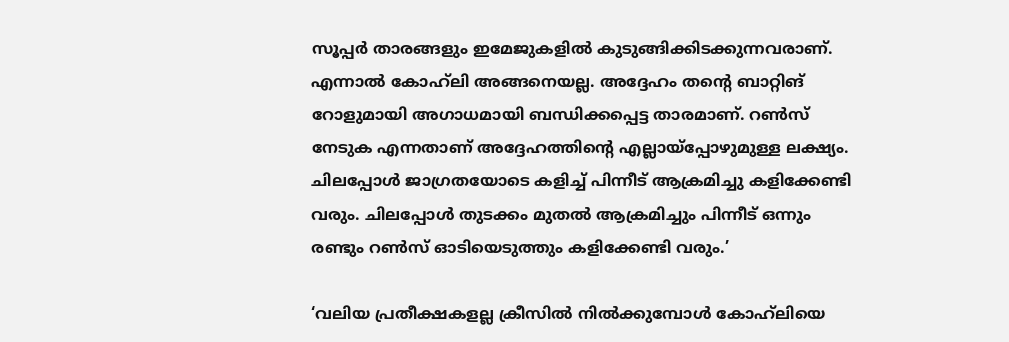സൂപ്പര്‍ താരങ്ങളും ഇമേജുകളില്‍ കുടുങ്ങിക്കിടക്കുന്നവരാണ്. എന്നാല്‍ കോഹ്‌ലി അങ്ങനെയല്ല. അദ്ദേഹം തന്റെ ബാറ്റിങ് റോളുമായി അഗാധമായി ബന്ധിക്കപ്പെട്ട താരമാണ്. റണ്‍സ് നേടുക എന്നതാണ് അദ്ദേഹത്തിന്റെ എല്ലായ്‌പ്പോഴുമുള്ള ലക്ഷ്യം. ചിലപ്പോള്‍ ജാഗ്രതയോടെ കളിച്ച് പിന്നീട് ആക്രമിച്ചു കളിക്കേണ്ടി വരും. ചിലപ്പോള്‍ തുടക്കം മുതല്‍ ആക്രമിച്ചും പിന്നീട് ഒന്നും രണ്ടും റണ്‍സ് ഓടിയെടുത്തും കളിക്കേണ്ടി വരും.’

‘വലിയ പ്രതീക്ഷകളല്ല ക്രീസില്‍ നില്‍ക്കുമ്പോള്‍ കോഹ്‌ലിയെ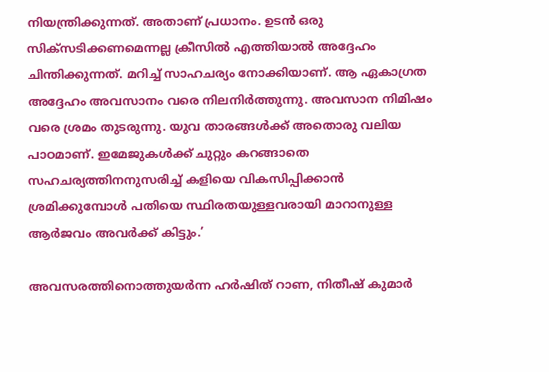നിയന്ത്രിക്കുന്നത്. അതാണ് പ്രധാനം. ഉടന്‍ ഒരു സിക്‌സടിക്കണമെന്നല്ല ക്രീസില്‍ എത്തിയാല്‍ അദ്ദേഹം ചിന്തിക്കുന്നത്. മറിച്ച് സാഹചര്യം നോക്കിയാണ്. ആ ഏകാഗ്രത അദ്ദേഹം അവസാനം വരെ നിലനിര്‍ത്തുന്നു. അവസാന നിമിഷം വരെ ശ്രമം തുടരുന്നു. യുവ താരങ്ങള്‍ക്ക് അതൊരു വലിയ പാഠമാണ്. ഇമേജുകള്‍ക്ക് ചുറ്റും കറങ്ങാതെ സഹചര്യത്തിനനുസരിച്ച് കളിയെ വികസിപ്പിക്കാന്‍ ശ്രമിക്കുമ്പോള്‍ പതിയെ സ്ഥിരതയുള്ളവരായി മാറാനുള്ള ആര്‍ജവം അവര്‍ക്ക് കിട്ടും.’

അവസരത്തിനൊത്തുയര്‍ന്ന ഹര്‍ഷിത് റാണ, നിതീഷ് കുമാര്‍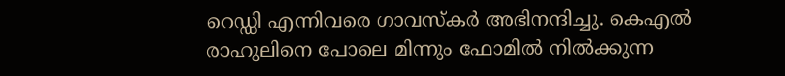റെഡ്ഡി എന്നിവരെ ഗാവസ്‌കര്‍ അഭിനന്ദിച്ചു. കെഎല്‍ രാഹുലിനെ പോലെ മിന്നും ഫോമില്‍ നില്‍ക്കുന്ന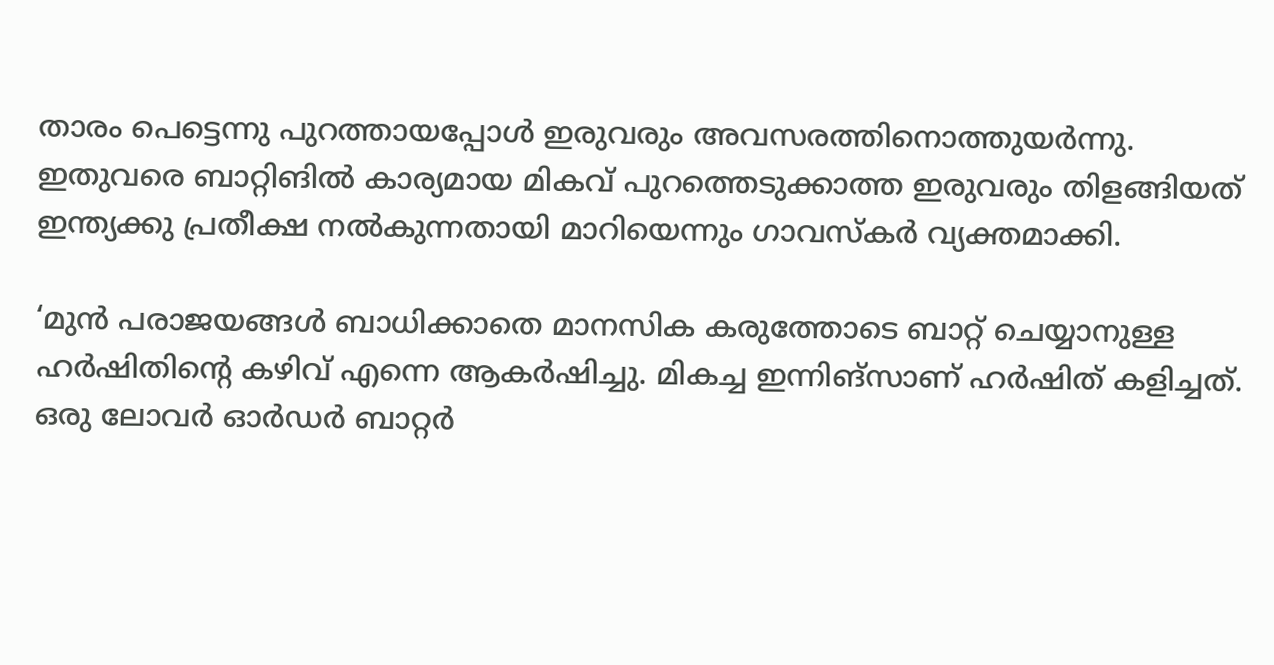താരം പെട്ടെന്നു പുറത്തായപ്പോള്‍ ഇരുവരും അവസരത്തിനൊത്തുയര്‍ന്നു. ഇതുവരെ ബാറ്റിങില്‍ കാര്യമായ മികവ് പുറത്തെടുക്കാത്ത ഇരുവരും തിളങ്ങിയത് ഇന്ത്യക്കു പ്രതീക്ഷ നല്‍കുന്നതായി മാറിയെന്നും ഗാവസ്‌കര്‍ വ്യക്തമാക്കി.

‘മുന്‍ പരാജയങ്ങള്‍ ബാധിക്കാതെ മാനസിക കരുത്തോടെ ബാറ്റ് ചെയ്യാനുള്ള ഹര്‍ഷിതിന്റെ കഴിവ് എന്നെ ആകര്‍ഷിച്ചു. മികച്ച ഇന്നിങ്‌സാണ് ഹര്‍ഷിത് കളിച്ചത്. ഒരു ലോവര്‍ ഓര്‍ഡര്‍ ബാറ്റര്‍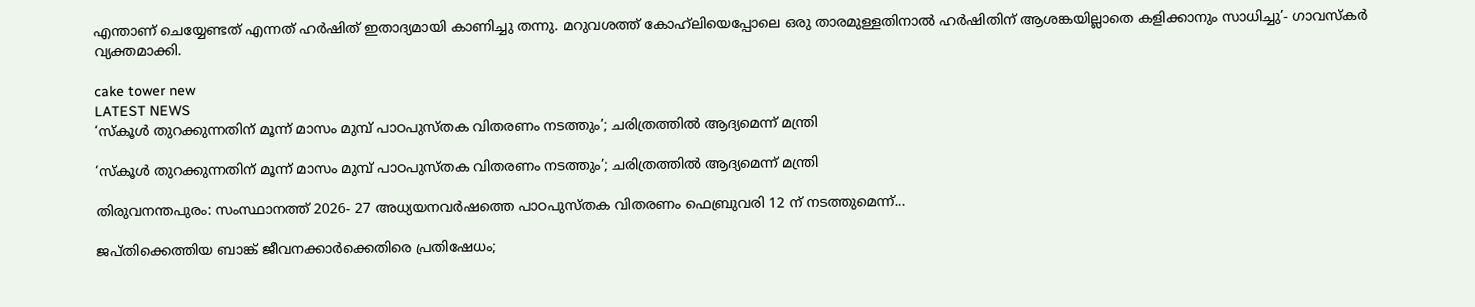എന്താണ് ചെയ്യേണ്ടത് എന്നത് ഹര്‍ഷിത് ഇതാദ്യമായി കാണിച്ചു തന്നു. മറുവശത്ത് കോഹ്‌ലിയെപ്പോലെ ഒരു താരമുള്ളതിനാല്‍ ഹര്‍ഷിതിന് ആശങ്കയില്ലാതെ കളിക്കാനും സാധിച്ചു’- ഗാവസ്‌കര്‍ വ്യക്തമാക്കി.

cake tower new
LATEST NEWS
‘സ്‌കൂള്‍ തുറക്കുന്നതിന് മൂന്ന് മാസം മുമ്പ് പാഠപുസ്തക വിതരണം നടത്തും’; ചരിത്രത്തില്‍ ആദ്യമെന്ന് മന്ത്രി

‘സ്‌കൂള്‍ തുറക്കുന്നതിന് മൂന്ന് മാസം മുമ്പ് പാഠപുസ്തക വിതരണം നടത്തും’; ചരിത്രത്തില്‍ ആദ്യമെന്ന് മന്ത്രി

തിരുവനന്തപുരം: സംസ്ഥാനത്ത് 2026- 27 അധ്യയനവര്‍ഷത്തെ പാഠപുസ്തക വിതരണം ഫെബ്രുവരി 12 ന് നടത്തുമെന്ന്...

ജപ്തിക്കെത്തിയ ബാങ്ക് ജീവനക്കാര്‍ക്കെതിരെ പ്രതിഷേധം;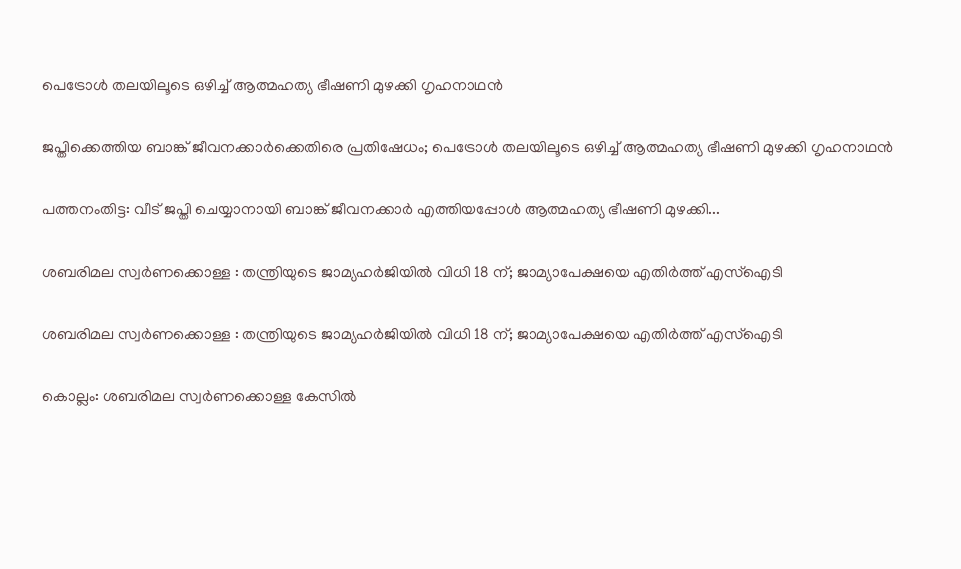പെട്രോള്‍ തലയിലൂടെ ഒഴിച്ച് ആത്മഹത്യ ഭീഷണി മുഴക്കി ഗൃഹനാഥന്‍

ജപ്തിക്കെത്തിയ ബാങ്ക് ജീവനക്കാര്‍ക്കെതിരെ പ്രതിഷേധം; പെട്രോള്‍ തലയിലൂടെ ഒഴിച്ച് ആത്മഹത്യ ഭീഷണി മുഴക്കി ഗൃഹനാഥന്‍

പത്തനംതിട്ട: വീട് ജപ്തി ചെയ്യാനായി ബാങ്ക് ജീവനക്കാര്‍ എത്തിയപ്പോള്‍ ആത്മഹത്യ ഭീഷണി മുഴക്കി...

ശബരിമല സ്വര്‍ണക്കൊള്ള : തന്ത്രിയുടെ ജാമ്യഹര്‍ജിയില്‍ വിധി 18 ന്; ജാമ്യാപേക്ഷയെ എതിര്‍ത്ത് എസ്‌ഐടി

ശബരിമല സ്വര്‍ണക്കൊള്ള : തന്ത്രിയുടെ ജാമ്യഹര്‍ജിയില്‍ വിധി 18 ന്; ജാമ്യാപേക്ഷയെ എതിര്‍ത്ത് എസ്‌ഐടി

കൊല്ലം: ശബരിമല സ്വര്‍ണക്കൊള്ള കേസില്‍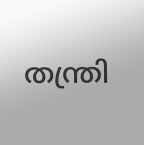തന്ത്രി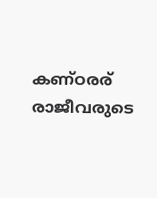കണ്ഠരര് രാജീവരുടെ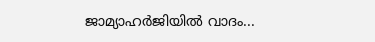ജാമ്യാഹര്‍ജിയില്‍ വാദം...